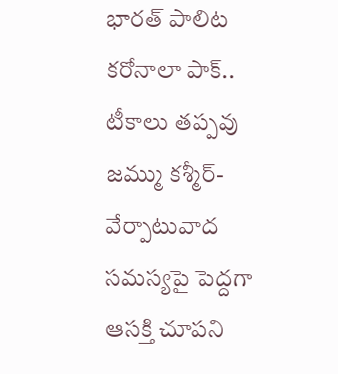భారత్ పాలిట కరోనాలా పాక్.. టీకాలు తప్పవు
జమ్ము కశ్మీర్-వేర్పాటువాద సమస్యపై పెద్దగా ఆసక్తి చూపని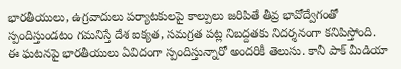భారతీయులు, ఉగ్రవాదులు పర్యాటకులపై కాల్పులు జరిపితే తీవ్ర భావోద్వేగంతో స్పందిస్తుండటం గమనిస్తే దేశ ఐక్యత, సమగ్రత పట్ల నిబద్దతకు నిదర్శనంగా కనిపిస్తోంది.
ఈ ఘటనపై భారతీయులు ఏవిదంగా స్పందిస్తున్నారో అందరికీ తెలుసు. కానీ పాక్ మీడియా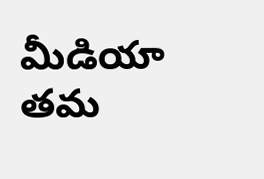మీడియా తమ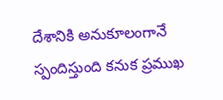దేశానికి అనుకూలంగానే స్పందిస్తుంది కనుక ప్రముఖ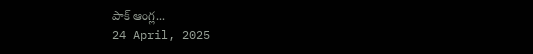పాక్ ఆంగ్ల...
24 April, 2025